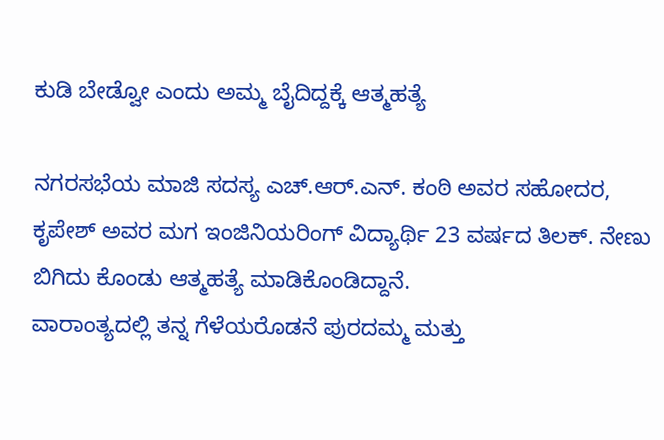ಕುಡಿ ಬೇಡ್ವೋ ಎಂದು ಅಮ್ಮ ಬೈದಿದ್ದಕ್ಕೆ ಆತ್ಮಹತ್ಯೆ

ನಗರಸಭೆಯ ಮಾಜಿ ಸದಸ್ಯ ಎಚ್.ಆರ್.ಎನ್. ಕಂಠಿ ಅವರ ಸಹೋದರ, ಕೃಪೇಶ್ ಅವರ ಮಗ ಇಂಜಿನಿಯರಿಂಗ್ ವಿದ್ಯಾರ್ಥಿ 23 ವರ್ಷದ ತಿಲಕ್. ನೇಣು ಬಿಗಿದು ಕೊಂಡು ಆತ್ಮಹತ್ಯೆ ಮಾಡಿಕೊಂಡಿದ್ದಾನೆ.
ವಾರಾಂತ್ಯದಲ್ಲಿ ತನ್ನ ಗೆಳೆಯರೊಡನೆ ಪುರದಮ್ಮ ಮತ್ತು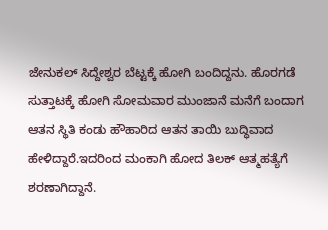ಜೇನುಕಲ್ ಸಿದ್ದೇಶ್ವರ ಬೆಟ್ಟಕ್ಕೆ ಹೋಗಿ ಬಂದಿದ್ದನು. ಹೊರಗಡೆ ಸುತ್ತಾಟಕ್ಕೆ ಹೋಗಿ ಸೋಮವಾರ ಮುಂಜಾನೆ ಮನೆಗೆ ಬಂದಾಗ ಆತನ ಸ್ಥಿತಿ ಕಂಡು ಹೌಹಾರಿದ ಆತನ ತಾಯಿ ಬುದ್ಧಿವಾದ ಹೇಳಿದ್ದಾರೆ.ಇದರಿಂದ ಮಂಕಾಗಿ ಹೋದ ತಿಲಕ್ ಆತ್ಮಹತ್ಯೆಗೆ ಶರಣಾಗಿದ್ದಾನೆ.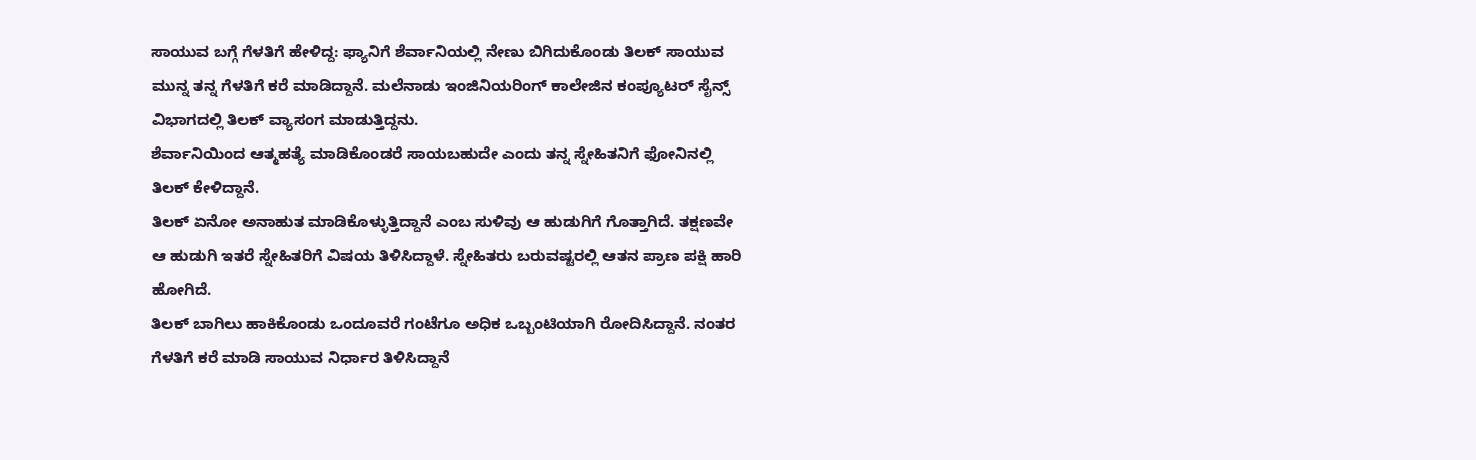ಸಾಯುವ ಬಗ್ಗೆ ಗೆಳತಿಗೆ ಹೇಳಿದ್ದ: ಫ್ಯಾನಿಗೆ ಶೆರ್ವಾನಿಯಲ್ಲಿ ನೇಣು ಬಿಗಿದುಕೊಂಡು ತಿಲಕ್ ಸಾಯುವ ಮುನ್ನ ತನ್ನ ಗೆಳತಿಗೆ ಕರೆ ಮಾಡಿದ್ದಾನೆ. ಮಲೆನಾಡು ಇಂಜಿನಿಯರಿಂಗ್ ಕಾಲೇಜಿನ ಕಂಪ್ಯೂಟರ್ ಸೈನ್ಸ್ ವಿಭಾಗದಲ್ಲಿ ತಿಲಕ್ ವ್ಯಾಸಂಗ ಮಾಡುತ್ತಿದ್ದನು.
ಶೆರ್ವಾನಿಯಿಂದ ಆತ್ಮಹತ್ಯೆ ಮಾಡಿಕೊಂಡರೆ ಸಾಯಬಹುದೇ ಎಂದು ತನ್ನ ಸ್ನೇಹಿತನಿಗೆ ಫೋನಿನಲ್ಲಿ ತಿಲಕ್ ಕೇಳಿದ್ದಾನೆ.
ತಿಲಕ್ ಏನೋ ಅನಾಹುತ ಮಾಡಿಕೊಳ್ಳುತ್ತಿದ್ದಾನೆ ಎಂಬ ಸುಳಿವು ಆ ಹುಡುಗಿಗೆ ಗೊತ್ತಾಗಿದೆ. ತಕ್ಷಣವೇ ಆ ಹುಡುಗಿ ಇತರೆ ಸ್ನೇಹಿತರಿಗೆ ವಿಷಯ ತಿಳಿಸಿದ್ದಾಳೆ. ಸ್ನೇಹಿತರು ಬರುವಷ್ಟರಲ್ಲಿ ಆತನ ಪ್ರಾಣ ಪಕ್ಷಿ ಹಾರಿ ಹೋಗಿದೆ.
ತಿಲಕ್ ಬಾಗಿಲು ಹಾಕಿಕೊಂಡು ಒಂದೂವರೆ ಗಂಟೆಗೂ ಅಧಿಕ ಒಬ್ಬಂಟಿಯಾಗಿ ರೋದಿಸಿದ್ದಾನೆ. ನಂತರ ಗೆಳತಿಗೆ ಕರೆ ಮಾಡಿ ಸಾಯುವ ನಿರ್ಧಾರ ತಿಳಿಸಿದ್ದಾನೆ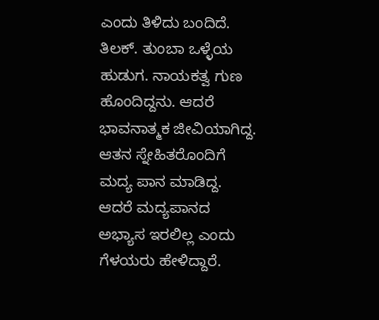ಎಂದು ತಿಳಿದು ಬಂದಿದೆ.
ತಿಲಕ್. ತುಂಬಾ ಒಳ್ಳೆಯ ಹುಡುಗ. ನಾಯಕತ್ವ ಗುಣ ಹೊಂದಿದ್ದನು. ಆದರೆ ಭಾವನಾತ್ಮಕ ಜೀವಿಯಾಗಿದ್ದ. ಆತನ ಸ್ನೇಹಿತರೊಂದಿಗೆ ಮದ್ಯ ಪಾನ ಮಾಡಿದ್ದ. ಆದರೆ ಮದ್ಯಪಾನದ ಅಭ್ಯಾಸ ಇರಲಿಲ್ಲ ಎಂದು ಗೆಳಯರು ಹೇಳಿದ್ದಾರೆ.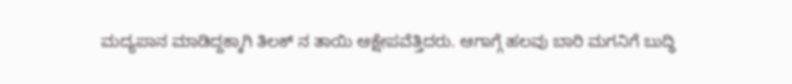ಮದ್ಯಪಾನ ಮಾಡಿದ್ದಕ್ಕಾಗಿ ತಿಲಕ್ ನ ತಾಯಿ ಆಕ್ಷೇಪವೆತ್ತಿದರು. ಆಗಾಗ್ಗೆ ಹಲವು ಬಾರಿ ಮಗನಿಗೆ ಬುದ್ಧಿ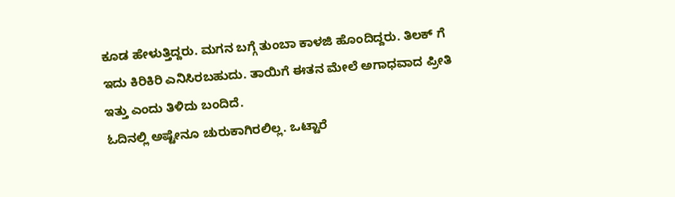ಕೂಡ ಹೇಳುತ್ತಿದ್ದರು. ಮಗನ ಬಗ್ಗೆ ತುಂಬಾ ಕಾಳಜಿ ಹೊಂದಿದ್ದರು. ತಿಲಕ್ ಗೆ ಇದು ಕಿರಿಕಿರಿ ಎನಿಸಿರಬಹುದು. ತಾಯಿಗೆ ಈತನ ಮೇಲೆ ಅಗಾಧವಾದ ಪ್ರೀತಿ ಇತ್ತು ಎಂದು ತಿಳಿದು ಬಂದಿದೆ.
ಓದಿನಲ್ಲಿ ಅಷ್ಟೇನೂ ಚುರುಕಾಗಿರಲಿಲ್ಲ. ಒಟ್ಟಾರೆ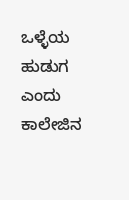ಒಳ್ಳೆಯ ಹುಡುಗ ಎಂದು ಕಾಲೇಜಿನ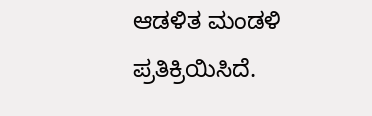ಆಡಳಿತ ಮಂಡಳಿ ಪ್ರತಿಕ್ರಿಯಿಸಿದೆ.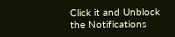Click it and Unblock the Notifications